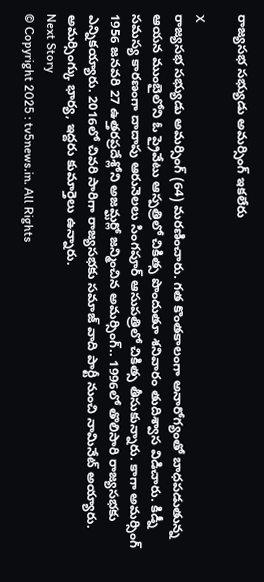రాజ్యసభ సభ్యుడు అమర్సింగ్ ఇకలేరు

X
రాజ్యసభ సభ్యుడు అమర్సింగ్ (64) మరణించారు. గత కొంతకాలంగా అనారోగ్యంతో బాధపడుతున్న ఆయన ముంబైలోని ఓ ప్రైవేటు ఆస్పత్రిలో చికిత్స పొందుతూ శనివారం తుదిశ్వాస విడిచారు. కిడ్నీ సమస్య కారణంగా దాదాపు ఆరునెలలు సింగపూర్ ఆసుపత్రిలో చికిత్స తీసుకున్నారు. కాగా అమర్సింగ్ 1956 జనవరి 27 ఉత్తరప్రదేశ్లోని అజమ్ఘర్లో జన్మించిన అమర్సింగ్.. 1996లో తొలిసారి రాజ్యసభకు ఎన్నికయ్యారు. 2016లో చివరి సారిగా రాజ్యసభకు సమాజ్ వాది పార్టీ నుంచి నామినేట్ అయ్యారు. అమర్సింగ్కు భార్య, ఇద్దరు కుమార్తెలు ఉన్నారు.
Next Story
© Copyright 2025 : tv5news.in. All Rights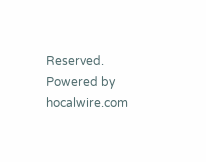Reserved. Powered by hocalwire.com